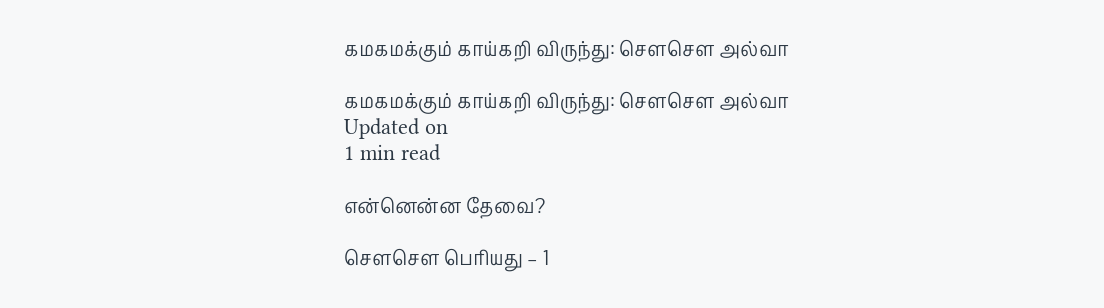கமகமக்கும் காய்கறி விருந்து: சௌசௌ அல்வா

கமகமக்கும் காய்கறி விருந்து: சௌசௌ அல்வா
Updated on
1 min read

என்னென்ன தேவை?

சௌசௌ பெரியது – 1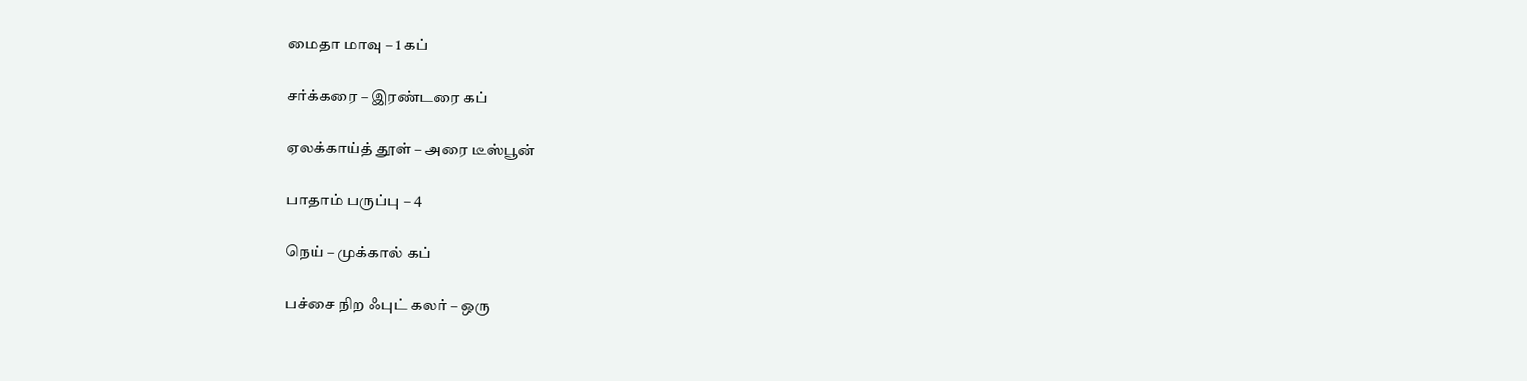மைதா மாவு – 1 கப்

சர்க்கரை – இரண்டரை கப்

ஏலக்காய்த் தூள் – அரை டீஸ்பூன்

பாதாம் பருப்பு – 4

நெய் – முக்கால் கப்

பச்சை நிற ஃபுட் கலர் – ஒரு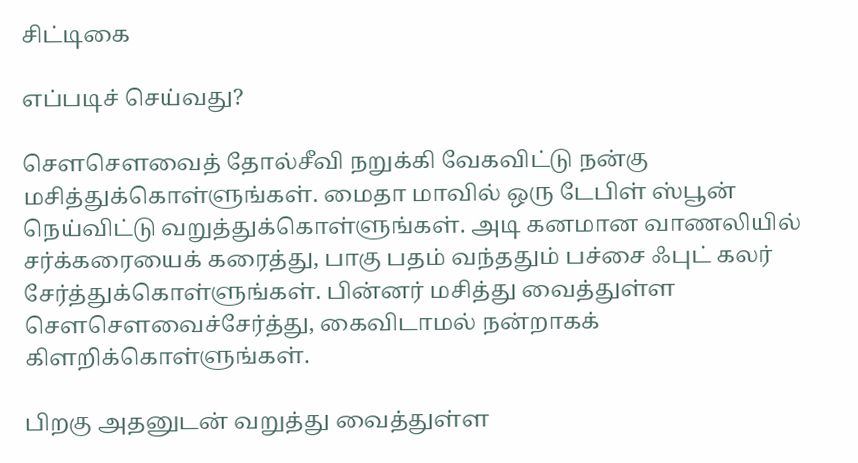சிட்டிகை

எப்படிச் செய்வது?

சௌசெளவைத் தோல்சீவி நறுக்கி வேகவிட்டு நன்கு மசித்துக்கொள்ளுங்கள். மைதா மாவில் ஒரு டேபிள் ஸ்பூன் நெய்விட்டு வறுத்துக்கொள்ளுங்கள். அடி கனமான வாணலியில் சர்க்கரையைக் கரைத்து, பாகு பதம் வந்ததும் பச்சை ஃபுட் கலர் சேர்த்துக்கொள்ளுங்கள். பின்னர் மசித்து வைத்துள்ள சௌசௌவைச்சேர்த்து, கைவிடாமல் நன்றாகக் கிளறிக்கொள்ளுங்கள்.

பிறகு அதனுடன் வறுத்து வைத்துள்ள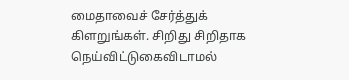மைதாவைச் சேர்த்துக் கிளறுங்கள். சிறிது சிறிதாக நெய்விட்டுகைவிடாமல்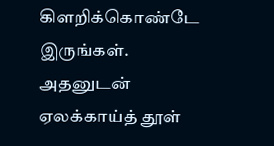கிளறிக்கொண்டே இருங்கள். அதனுடன் ஏலக்காய்த் தூள்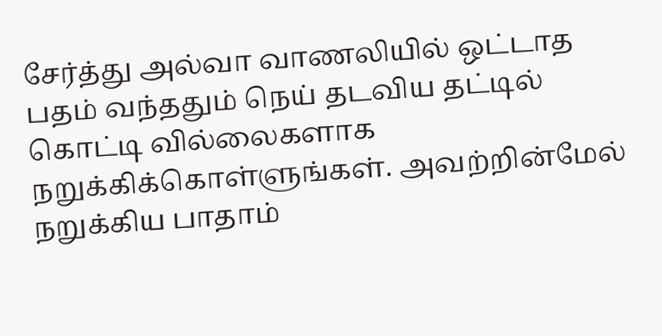சேர்த்து அல்வா வாணலியில் ஒட்டாத பதம் வந்ததும் நெய் தடவிய தட்டில் கொட்டி வில்லைகளாக நறுக்கிக்கொள்ளுங்கள். அவற்றின்மேல் நறுக்கிய பாதாம்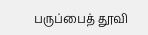பருப்பைத் தூவி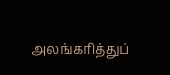அலங்கரித்துப்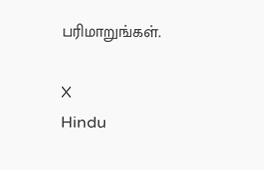பரிமாறுங்கள்.

X
Hindu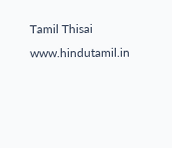Tamil Thisai
www.hindutamil.in